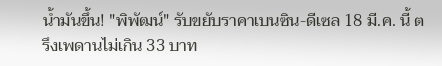น้ำมันขึ้น! "พิพัฒน์" รับขยับราคาเบนซิน-ดีเซล 18 มี.ค. นี้ ตรึงเพดานไม่เกิน 33 บาท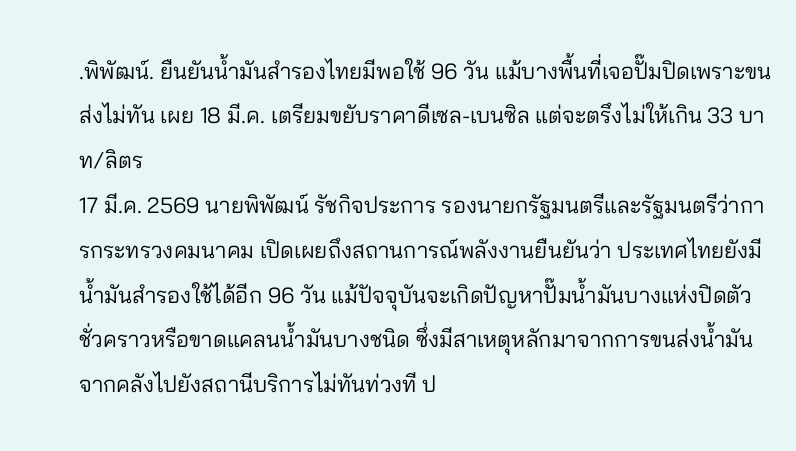.พิพัฒน์. ยืนยันน้ำมันสำรองไทยมีพอใช้ 96 วัน แม้บางพื้นที่เจอปั๊มปิดเพราะขนส่งไม่ทัน เผย 18 มี.ค. เตรียมขยับราคาดีเซล-เบนซิล แต่จะตรึงไม่ให้เกิน 33 บาท/ลิตร
17 มี.ค. 2569 นายพิพัฒน์ รัชกิจประการ รองนายกรัฐมนตรีและรัฐมนตรีว่าการกระทรวงคมนาคม เปิดเผยถึงสถานการณ์พลังงานยืนยันว่า ประเทศไทยยังมีน้ำมันสำรองใช้ได้อีก 96 วัน แม้ปัจจุบันจะเกิดปัญหาปั๊มน้ำมันบางแห่งปิดตัวชั่วคราวหรือขาดแคลนน้ำมันบางชนิด ซึ่งมีสาเหตุหลักมาจากการขนส่งน้ำมันจากคลังไปยังสถานีบริการไม่ทันท่วงที ป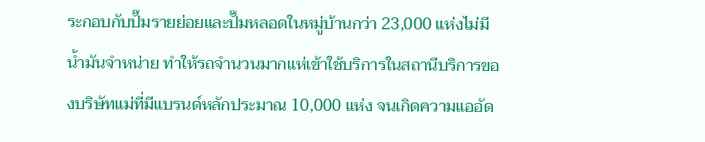ระกอบกับปั๊มรายย่อยและปั๊มหลอดในหมู่บ้านกว่า 23,000 แห่งไม่มีน้ำมันจำหน่าย ทำให้รถจำนวนมากแห่เข้าใช้บริการในสถานีบริการของบริษัทแม่ที่มีแบรนด์หลักประมาณ 10,000 แห่ง จนเกิดความแออัด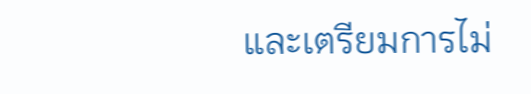และเตรียมการไม่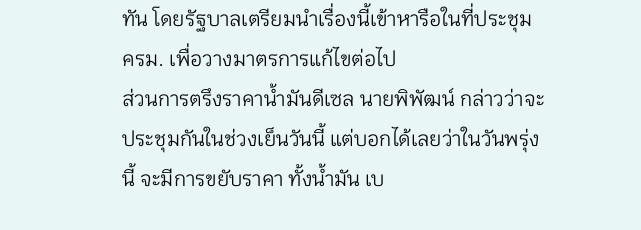ทัน โดยรัฐบาลเตรียมนำเรื่องนี้เข้าหารือในที่ประชุม ครม. เพื่อวางมาตรการแก้ไขต่อไป
ส่วนการตรึงราคาน้ำมันดีเซล นายพิพัฒน์ กล่าวว่าจะประชุมกันในช่วงเย็นวันนี้ แต่บอกได้เลยว่าในวันพรุ่งนี้ จะมีการขยับราคา ทั้งน้ำมัน เบ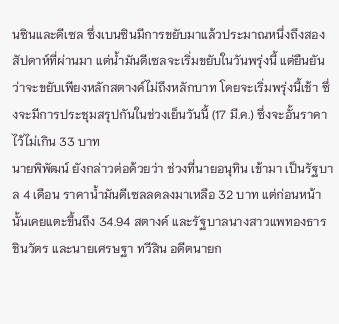นซินและดีเซล ซึ่งเบนซินมีการขยับมาแล้วประมาณหนึ่งถึงสองสัปดาห์ที่ผ่านมา แต่น้ำมันดีเซลจะเริ่มขยับในวันพรุ่งนี้ แต่ยืนยันว่าจะขยับเพียงหลักสตางค์ไม่ถึงหลักบาท โดยจะเริ่มพรุ่งนี้เช้า ซึ่งจะมีการประชุมสรุปกันในช่วงเย็นวันนี้ (17 มี.ค.) ซึ่งจะอั้นราคาไว้ไม่เกิน 33 บาท
นายพิพัฒน์ ยังกล่าวต่อด้วยว่า ช่วงที่นายอนุทิน เข้ามา เป็นรัฐบาล 4 เดือน ราคาน้ำมันดีเซลลดลงมาเหลือ 32 บาท แต่ก่อนหน้านั้นเคยแตะขึ้นถึง 34.94 สตางค์ และรัฐบาลนางสาวแพทองธาร ชินวัตร และนายเศรษฐา ทวีสิน อดีตนายก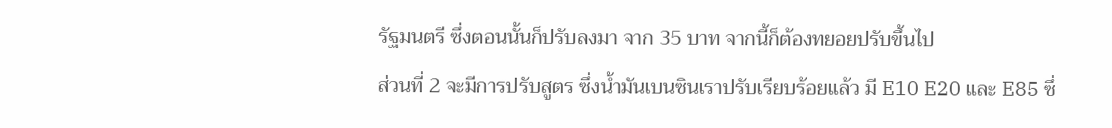รัฐมนตรี ซึ่งตอนนั้นก็ปรับลงมา จาก 35 บาท จากนี้ก็ต้องทยอยปรับขึ้นไป
ส่วนที่ 2 จะมีการปรับสูตร ซึ่งน้ำมันเบนซินเราปรับเรียบร้อยแล้ว มี E10 E20 และ E85 ซึ่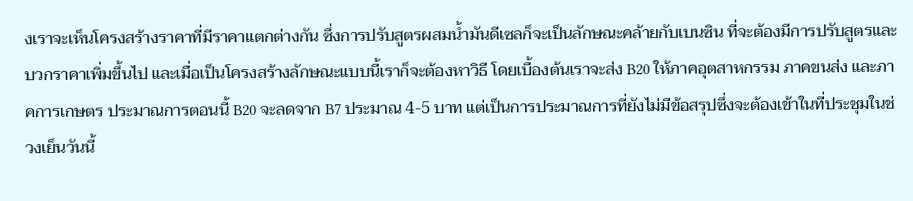งเราจะเห็นโครงสร้างราคาที่มีราคาแตกต่างกัน ซึ่งการปรับสูตรผสมน้ำมันดีเซลก็จะเป็นลักษณะคล้ายกับเบนซิน ที่จะต้องมีการปรับสูตรและบวกราคาเพิ่มขึ้นไป และเมื่อเป็นโครงสร้างลักษณะแบบนี้เราก็จะต้องหาวิธี โดยเบื้องต้นเราจะส่ง B20 ให้ภาคอุตสาหกรรม ภาคขนส่ง และภาคการเกษตร ประมาณการตอนนี้ B20 จะลดจาก B7 ประมาณ 4-5 บาท แต่เป็นการประมาณการที่ยังไม่มีข้อสรุปซึ่งจะต้องเข้าในที่ประชุมในช่วงเย็นวันนี้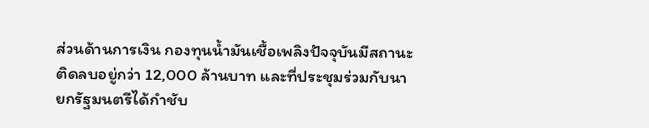ส่วนด้านการเงิน กองทุนน้ำมันเชื้อเพลิงปัจจุบันมีสถานะติดลบอยู่กว่า 12,000 ล้านบาท และที่ประชุมร่วมกับนายกรัฐมนตรีได้กำชับ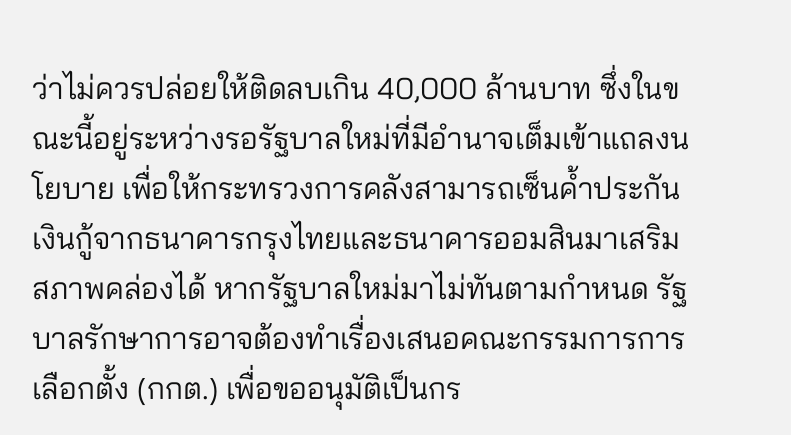ว่าไม่ควรปล่อยให้ติดลบเกิน 40,000 ล้านบาท ซึ่งในขณะนี้อยู่ระหว่างรอรัฐบาลใหม่ที่มีอำนาจเต็มเข้าแถลงนโยบาย เพื่อให้กระทรวงการคลังสามารถเซ็นค้ำประกันเงินกู้จากธนาคารกรุงไทยและธนาคารออมสินมาเสริมสภาพคล่องได้ หากรัฐบาลใหม่มาไม่ทันตามกำหนด รัฐบาลรักษาการอาจต้องทำเรื่องเสนอคณะกรรมการการเลือกตั้ง (กกต.) เพื่อขออนุมัติเป็นกร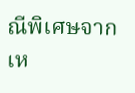ณีพิเศษจากเห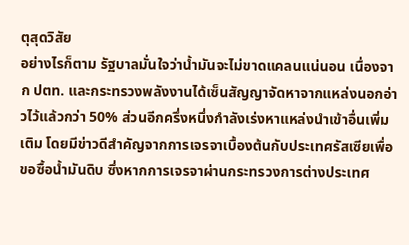ตุสุดวิสัย
อย่างไรก็ตาม รัฐบาลมั่นใจว่าน้ำมันจะไม่ขาดแคลนแน่นอน เนื่องจาก ปตท. และกระทรวงพลังงานได้เซ็นสัญญาจัดหาจากแหล่งนอกอ่าวไว้แล้วกว่า 50% ส่วนอีกครึ่งหนึ่งกำลังเร่งหาแหล่งนำเข้าอื่นเพิ่มเติม โดยมีข่าวดีสำคัญจากการเจรจาเบื้องต้นกับประเทศรัสเซียเพื่อขอซื้อน้ำมันดิบ ซึ่งหากการเจรจาผ่านกระทรวงการต่างประเทศ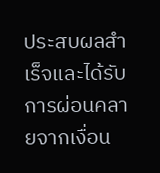ประสบผลสำเร็จและได้รับการผ่อนคลายจากเงื่อน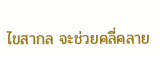ไขสากล จะช่วยคลี่คลาย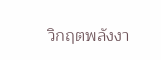วิกฤตพลังงา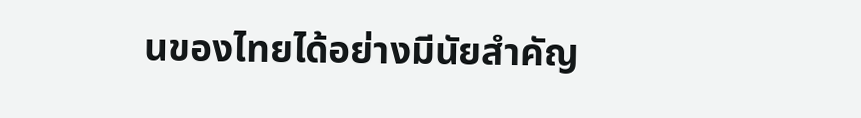นของไทยได้อย่างมีนัยสำคัญ